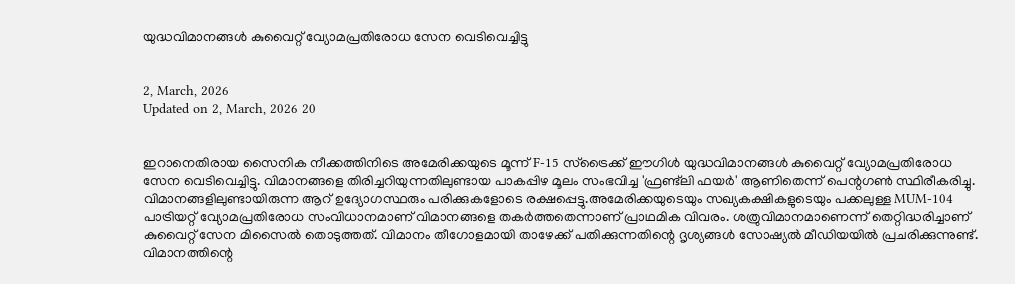യുദ്ധവിമാനങ്ങൾ കുവൈറ്റ് വ്യോമപ്രതിരോധ സേന വെടിവെച്ചിട്ടു


2, March, 2026
Updated on 2, March, 2026 20


ഇറാനെതിരായ സൈനിക നീക്കത്തിനിടെ അമേരിക്കയുടെ മൂന്ന് F-15 സ്ട്രൈക്ക് ഈഗിൾ യുദ്ധവിമാനങ്ങൾ കുവൈറ്റ് വ്യോമപ്രതിരോധ സേന വെടിവെച്ചിട്ടു. വിമാനങ്ങളെ തിരിച്ചറിയുന്നതിലുണ്ടായ പാകപ്പിഴ മൂലം സംഭവിച്ച 'ഫ്രണ്ട്‌ലി ഫയർ' ആണിതെന്ന് പെന്റഗൺ സ്ഥിരീകരിച്ചു. വിമാനങ്ങളിലുണ്ടായിരുന്ന ആറ് ഉദ്യോഗസ്ഥരും പരിക്കുകളോടെ രക്ഷപ്പെട്ടു.അമേരിക്കയുടെയും സഖ്യകക്ഷികളുടെയും പക്കലുള്ള MUM-104 പാട്രിയറ്റ് വ്യോമപ്രതിരോധ സംവിധാനമാണ് വിമാനങ്ങളെ തകർത്തതെന്നാണ് പ്രാഥമിക വിവരം. ശത്രുവിമാനമാണെന്ന് തെറ്റിദ്ധരിച്ചാണ് കുവൈറ്റ് സേന മിസൈൽ തൊടുത്തത്. വിമാനം തീഗോളമായി താഴേക്ക് പതിക്കുന്നതിന്റെ ദൃശ്യങ്ങൾ സോഷ്യൽ മീഡിയയിൽ പ്രചരിക്കുന്നുണ്ട്. വിമാനത്തിന്റെ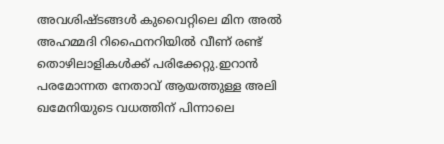അവശിഷ്ടങ്ങൾ കുവൈറ്റിലെ മിന അൽ അഹമ്മദി റിഫൈനറിയിൽ വീണ് രണ്ട് തൊഴിലാളികൾക്ക് പരിക്കേറ്റു.ഇറാൻ പരമോന്നത നേതാവ് ആയത്തുള്ള അലി ഖമേനിയുടെ വധത്തിന് പിന്നാലെ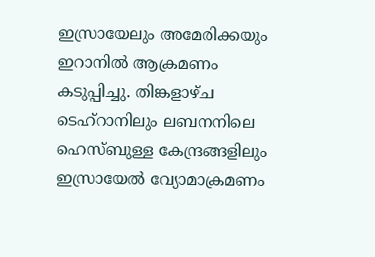ഇസ്രായേലും അമേരിക്കയും ഇറാനിൽ ആക്രമണം കടുപ്പിച്ചു. തിങ്കളാഴ്ച ടെഹ്‌റാനിലും ലബനനിലെ ഹെസ്‌ബുള്ള കേന്ദ്രങ്ങളിലും ഇസ്രായേൽ വ്യോമാക്രമണം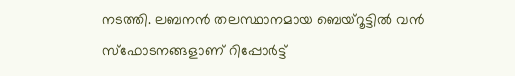നടത്തി. ലബനൻ തലസ്ഥാനമായ ബെയ്റൂട്ടിൽ വൻ സ്ഫോടനങ്ങളാണ് റിപ്പോർട്ട്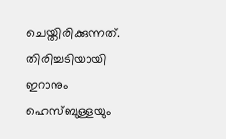ചെയ്തിരിക്കുന്നത്. തിരിച്ചടിയായി ഇറാനും ഹെസ്‌ബുള്ളയും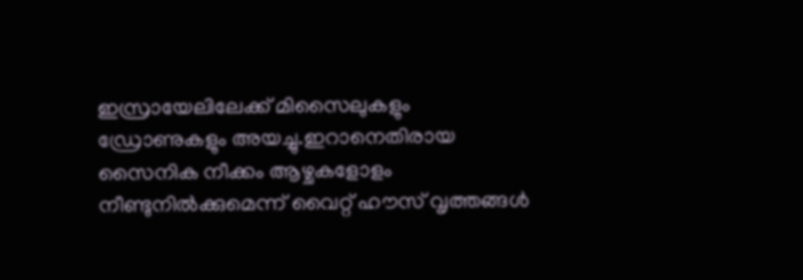ഇസ്രായേലിലേക്ക് മിസൈലുകളും ഡ്രോണുകളും അയച്ചു.ഇറാനെതിരായ സൈനിക നീക്കം ആഴ്ചകളോളം നീണ്ടുനിൽക്കുമെന്ന് വൈറ്റ് ഹൗസ് വൃത്തങ്ങൾ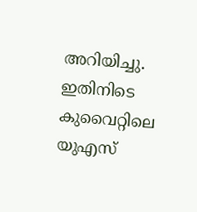അറിയിച്ചു. ഇതിനിടെ കുവൈറ്റിലെ യുഎസ്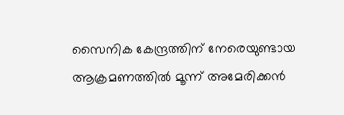സൈനിക കേന്ദ്രത്തിന് നേരെയുണ്ടായ ആക്രമണത്തിൽ മൂന്ന് അമേരിക്കൻ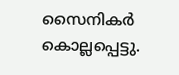സൈനികർ കൊല്ലപ്പെട്ടു.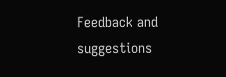Feedback and suggestions